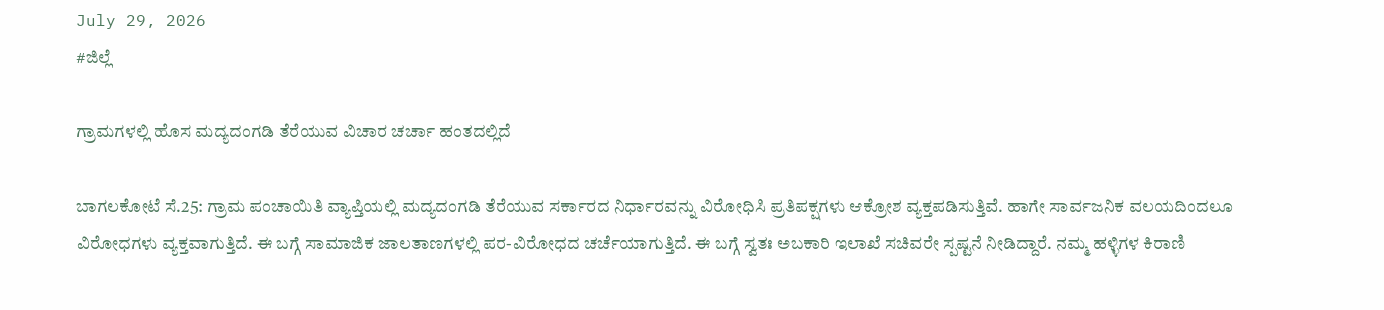July 29, 2026
#ಜಿಲ್ಲೆ

ಗ್ರಾಮಗಳಲ್ಲಿ ಹೊಸ ಮದ್ಯದಂಗಡಿ ತೆರೆಯುವ ವಿಚಾರ ಚರ್ಚಾ ಹಂತದಲ್ಲಿದೆ

ಬಾಗಲಕೋಟೆ ಸೆ.25: ಗ್ರಾಮ ಪಂಚಾಯಿತಿ ವ್ಯಾಪ್ತಿಯಲ್ಲಿ ಮದ್ಯದಂಗಡಿ ತೆರೆಯುವ ಸರ್ಕಾರದ ನಿರ್ಧಾರವನ್ನು ವಿರೋಧಿಸಿ ಪ್ರತಿಪಕ್ಷಗಳು ಆಕ್ರೋಶ ವ್ಯಕ್ತಪಡಿಸುತ್ತಿವೆ. ಹಾಗೇ ಸಾರ್ವಜನಿಕ ವಲಯದಿಂದಲೂ ವಿರೋಧಗಳು ವ್ಯಕ್ತವಾಗುತ್ತಿದೆ. ಈ ಬಗ್ಗೆ ಸಾಮಾಜಿಕ ಜಾಲತಾಣಗಳಲ್ಲಿ ಪರ-ವಿರೋಧದ ಚರ್ಚೆಯಾಗುತ್ತಿದೆ. ಈ ಬಗ್ಗೆ ಸ್ವತಃ ಅಬಕಾರಿ ಇಲಾಖೆ ಸಚಿವರೇ ಸ್ಪಷ್ಟನೆ ನೀಡಿದ್ದಾರೆ. ನಮ್ಮ ಹಳ್ಳಿಗಳ ಕಿರಾಣಿ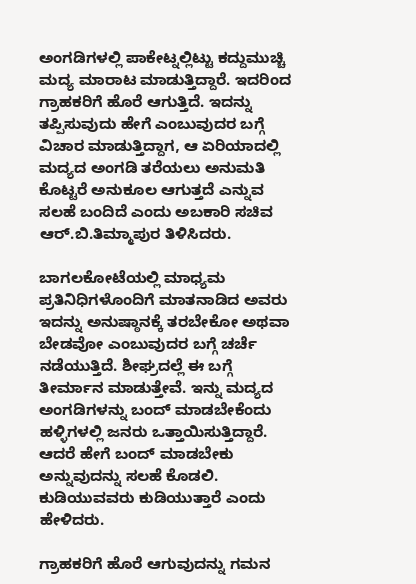ಅಂಗಡಿಗಳಲ್ಲಿ ಪಾಕೇಟ್ನಲ್ಲಿಟ್ಟು ಕದ್ದುಮುಚ್ಚಿ ಮದ್ಯ ಮಾರಾಟ ಮಾಡುತ್ತಿದ್ದಾರೆ. ಇದರಿಂದ ಗ್ರಾಹಕರಿಗೆ ಹೊರೆ ಆಗುತ್ತಿದೆ. ಇದನ್ನು ತಪ್ಪಿಸುವುದು ಹೇಗೆ ಎಂಬುವುದರ ಬಗ್ಗೆ ವಿಚಾರ ಮಾಡುತ್ತಿದ್ದಾಗ, ಆ ಏರಿಯಾದಲ್ಲಿ ಮದ್ಯದ ಅಂಗಡಿ ತರೆಯಲು ಅನುಮತಿ ಕೊಟ್ಟರೆ ಅನುಕೂಲ ಆಗುತ್ತದೆ ಎನ್ನುವ ಸಲಹೆ ಬಂದಿದೆ ಎಂದು ಅಬಕಾರಿ ಸಚಿವ ಆರ್.ಬಿ.ತಿಮ್ಮಾಪುರ ತಿಳಿಸಿದರು.

ಬಾಗಲಕೋಟೆಯಲ್ಲಿ ಮಾಧ್ಯಮ ಪ್ರತಿನಿಧಿಗಳೊಂದಿಗೆ ಮಾತನಾಡಿದ ಅವರು ಇದನ್ನು ಅನುಷ್ಠಾನಕ್ಕೆ ತರಬೇಕೋ ಅಥವಾ ಬೇಡವೋ ಎಂಬುವುದರ ಬಗ್ಗೆ ಚರ್ಚೆ ನಡೆಯುತ್ತಿದೆ. ಶೀಘ್ರದಲ್ಲೆ ಈ ಬಗ್ಗೆ ತೀರ್ಮಾನ ಮಾಡುತ್ತೇವೆ. ಇನ್ನು ಮದ್ಯದ ಅಂಗಡಿಗಳನ್ನು ಬಂದ್ ಮಾಡಬೇಕೆಂದು ಹಳ್ಳಿಗಳಲ್ಲಿ ಜನರು ಒತ್ತಾಯಿಸುತ್ತಿದ್ದಾರೆ. ಆದರೆ ಹೇಗೆ ಬಂದ್ ಮಾಡಬೇಕು ಅನ್ನುವುದನ್ನು ಸಲಹೆ ಕೊಡಲಿ. ಕುಡಿಯುವವರು ಕುಡಿಯುತ್ತಾರೆ ಎಂದು ಹೇಳಿದರು.

ಗ್ರಾಹಕರಿಗೆ ಹೊರೆ ಆಗುವುದನ್ನು ಗಮನ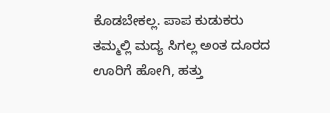ಕೊಡಬೇಕಲ್ಲ. ಪಾಪ ಕುಡುಕರು ತಮ್ಮಲ್ಲಿ‌ ಮದ್ಯ ಸಿಗಲ್ಲ ಅಂತ ದೂರದ ಊರಿಗೆ ಹೋಗಿ, ಹತ್ತು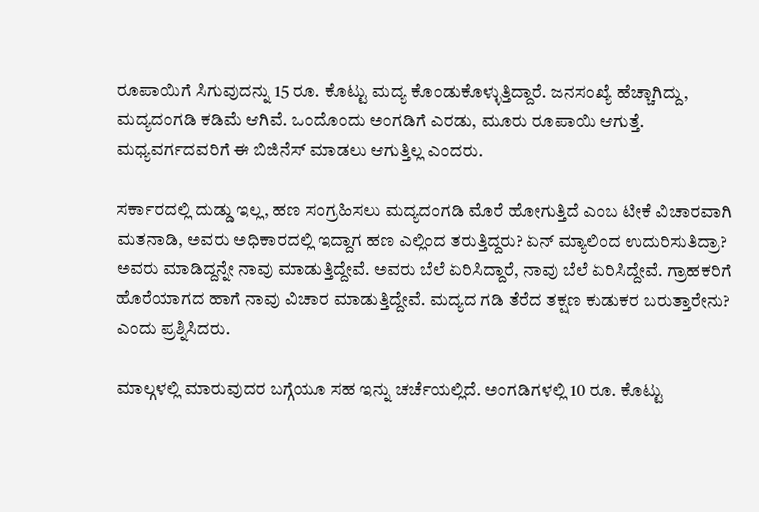ರೂಪಾಯಿಗೆ ಸಿಗುವುದನ್ನು 15 ರೂ. ಕೊಟ್ಟು ಮದ್ಯ ಕೊಂಡುಕೊಳ್ಳುತ್ತಿದ್ದಾರೆ. ಜನಸಂಖ್ಯೆ ಹೆಚ್ಚಾಗಿದ್ದು, ಮದ್ಯದಂಗಡಿ ಕಡಿಮೆ ಆಗಿವೆ. ಒಂದೊಂದು ಅಂಗಡಿಗೆ ಎರಡು, ಮೂರು ರೂಪಾಯಿ ಆಗುತ್ತೆ. ಮಧ್ಯವರ್ಗದವರಿಗೆ ಈ ಬಿಜಿನೆಸ್ ಮಾಡಲು ಆಗುತ್ತಿಲ್ಲ ಎಂದರು.

ಸರ್ಕಾರದಲ್ಲಿ ದುಡ್ಡು ಇಲ್ಲ, ಹಣ ಸಂಗ್ರಹಿಸಲು ಮದ್ಯದಂಗಡಿ ಮೊರೆ ಹೋಗುತ್ತಿದೆ ಎಂಬ ಟೀಕೆ ವಿಚಾರವಾಗಿ ಮತನಾಡಿ, ಅವರು ಅಧಿಕಾರದಲ್ಲಿ ಇದ್ದಾಗ ಹಣ ಎಲ್ಲಿಂದ ತರುತ್ತಿದ್ದರು? ಏನ್ ಮ್ಯಾಲಿಂದ ಉದುರಿಸುತಿದ್ರಾ? ಅವರು ಮಾಡಿದ್ದನ್ನೇ ನಾವು ಮಾಡುತ್ತಿದ್ದೇವೆ. ಅವರು ಬೆಲೆ ಏರಿಸಿದ್ದಾರೆ, ನಾವು ಬೆಲೆ ಏರಿಸಿದ್ದೇವೆ. ಗ್ರಾಹಕರಿಗೆ ಹೊರೆಯಾಗದ ಹಾಗೆ ನಾವು ವಿಚಾರ ಮಾಡುತ್ತಿದ್ದೇವೆ. ಮದ್ಯದ ಗಡಿ ತೆರೆದ ತಕ್ಷಣ ಕುಡುಕರ ಬರುತ್ತಾರೇನು? ಎಂದು ಪ್ರಶ್ನಿಸಿದರು.

ಮಾಲ್ಗಳಲ್ಲಿ ಮಾರುವುದರ ಬಗ್ಗೆಯೂ ಸಹ ಇನ್ನು ಚರ್ಚೆಯಲ್ಲಿದೆ. ಅಂಗಡಿಗಳಲ್ಲಿ 10 ರೂ. ಕೊಟ್ಟು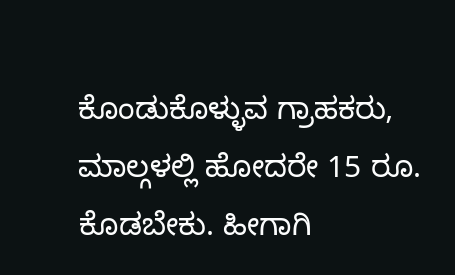ಕೊಂಡುಕೊಳ್ಳುವ ಗ್ರಾಹಕರು, ಮಾಲ್ಗಳಲ್ಲಿ ಹೋದರೇ 15 ರೂ. ಕೊಡಬೇಕು. ಹೀಗಾಗಿ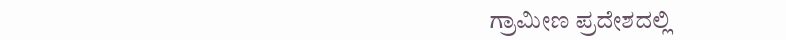ಗ್ರಾಮೀಣ ಪ್ರದೇಶದಲ್ಲಿ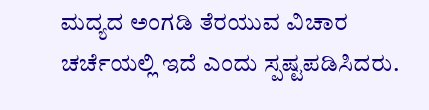ಮದ್ಯದ ಅಂಗಡಿ ತೆರಯುವ ವಿಚಾರ ಚರ್ಚೆಯಲ್ಲಿ ಇದೆ ಎಂದು ಸ್ಪಷ್ಟಪಡಿಸಿದರು.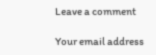Leave a comment

Your email address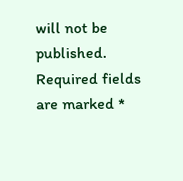will not be published. Required fields are marked *